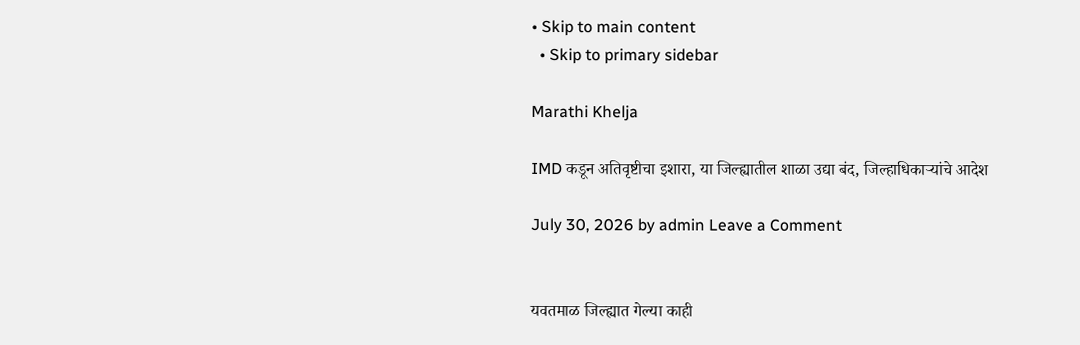• Skip to main content
  • Skip to primary sidebar

Marathi Khelja

IMD कडून अतिवृष्टीचा इशारा, या जिल्ह्यातील शाळा उद्या बंद, जिल्हाधिकाऱ्यांचे आदेश

July 30, 2026 by admin Leave a Comment


यवतमाळ जिल्ह्यात गेल्या काही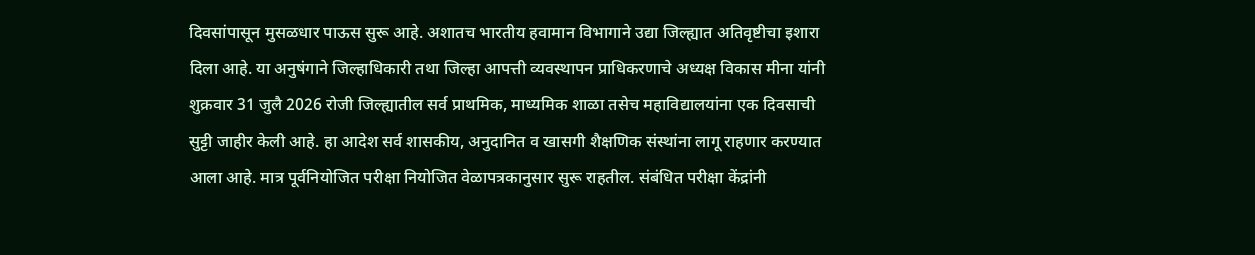दिवसांपासून मुसळधार पाऊस सुरू आहे. अशातच भारतीय हवामान विभागाने उद्या जिल्ह्यात अतिवृष्टीचा इशारा दिला आहे. या अनुषंगाने जिल्हाधिकारी तथा जिल्हा आपत्ती व्यवस्थापन प्राधिकरणाचे अध्यक्ष विकास मीना यांनी शुक्रवार 31 जुलै 2026 रोजी जिल्ह्यातील सर्व प्राथमिक, माध्यमिक शाळा तसेच महाविद्यालयांना एक दिवसाची सुट्टी जाहीर केली आहे. हा आदेश सर्व शासकीय, अनुदानित व खासगी शैक्षणिक संस्थांना लागू राहणार करण्यात आला आहे. मात्र पूर्वनियोजित परीक्षा नियोजित वेळापत्रकानुसार सुरू राहतील. संबंधित परीक्षा केंद्रांनी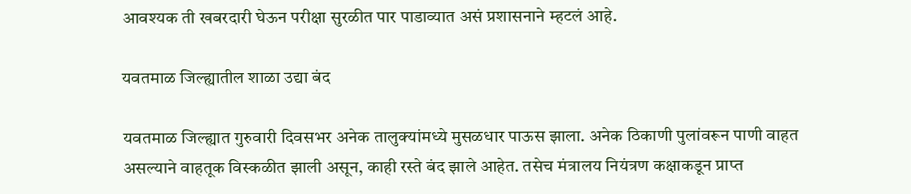आवश्यक ती खबरदारी घेऊन परीक्षा सुरळीत पार पाडाव्यात असं प्रशासनाने म्हटलं आहे.

यवतमाळ जिल्ह्यातील शाळा उद्या बंद

यवतमाळ जिल्ह्यात गुरुवारी दिवसभर अनेक तालुक्यांमध्ये मुसळधार पाऊस झाला. अनेक ठिकाणी पुलांवरून पाणी वाहत असल्याने वाहतूक विस्कळीत झाली असून, काही रस्ते बंद झाले आहेत. तसेच मंत्रालय नियंत्रण कक्षाकडून प्राप्त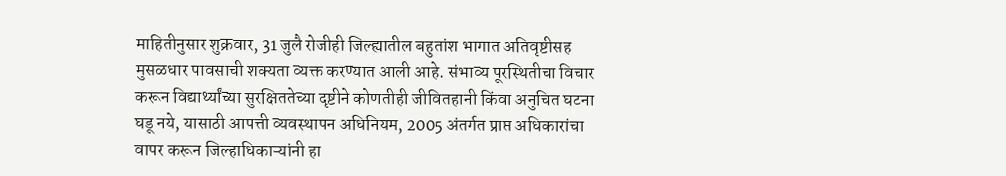माहितीनुसार शुक्रवार, 31 जुलै रोजीही जिल्ह्यातील बहुतांश भागात अतिवृष्टीसह मुसळधार पावसाची शक्यता व्यक्त करण्यात आली आहे. संभाव्य पूरस्थितीचा विचार करून विद्यार्थ्यांच्या सुरक्षिततेच्या दृष्टीने कोणतीही जीवितहानी किंवा अनुचित घटना घडू नये, यासाठी आपत्ती व्यवस्थापन अधिनियम, 2005 अंतर्गत प्राप्त अधिकारांचा वापर करून जिल्हाधिकाऱ्यांनी हा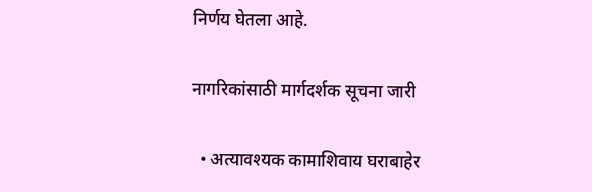निर्णय घेतला आहे.

नागरिकांसाठी मार्गदर्शक सूचना जारी

  • अत्यावश्यक कामाशिवाय घराबाहेर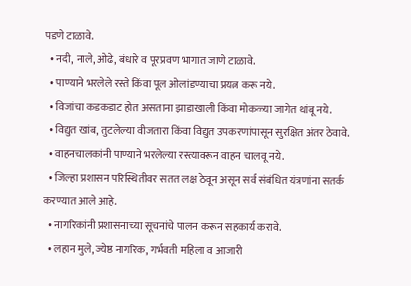पडणे टाळावे.
  • नदी, नाले, ओढे, बंधारे व पूरप्रवण भागात जाणे टाळावे.
  • पाण्याने भरलेले रस्ते किंवा पूल ओलांडण्याचा प्रयत्न करू नये.
  • विजांचा कडकडाट होत असताना झाडाखाली किंवा मोकळ्या जागेत थांबू नये.
  • विद्युत खांब, तुटलेल्या वीजतारा किंवा विद्युत उपकरणांपासून सुरक्षित अंतर ठेवावे.
  • वाहनचालकांनी पाण्याने भरलेल्या रस्त्यावरून वाहन चालवू नये.
  • जिल्हा प्रशासन परिस्थितीवर सतत लक्ष ठेवून असून सर्व संबंधित यंत्रणांना सतर्क करण्यात आले आहे.
  • नागरिकांनी प्रशासनाच्या सूचनांचे पालन करून सहकार्य करावे.
  • लहान मुले, ज्येष्ठ नागरिक, गर्भवती महिला व आजारी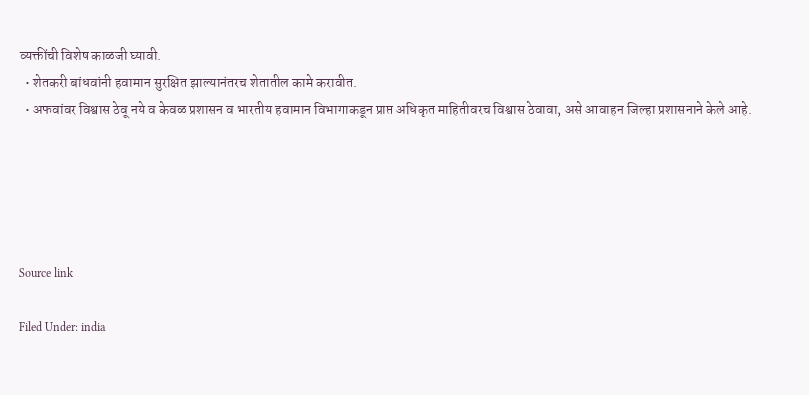व्यक्तींची विशेष काळजी घ्यावी.
  • शेतकरी बांधवांनी हवामान सुरक्षित झाल्यानंतरच शेतातील कामे करावीत.
  • अफवांवर विश्वास ठेवू नये व केवळ प्रशासन व भारतीय हवामान विभागाकडून प्राप्त अधिकृत माहितीवरच विश्वास ठेवावा, असे आवाहन जिल्हा प्रशासनाने केले आहे.





Source link

Filed Under: india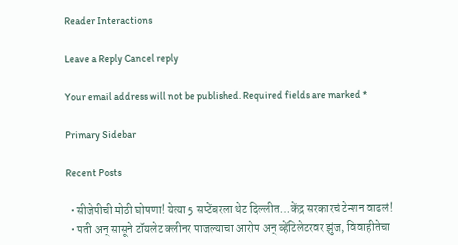Reader Interactions

Leave a Reply Cancel reply

Your email address will not be published. Required fields are marked *

Primary Sidebar

Recent Posts

  • सीजेपीची मोठी घोषणा! येत्या 5 सप्टेंबरला थेट दिल्लीत…केंद्र सरकारचं टेन्शन वाढलं!
  • पती अन् सासूने टॉयलेट क्लीनर पाजल्याचा आरोप अन् व्हेंटिलेटरवर झुंज, विवाहीतेचा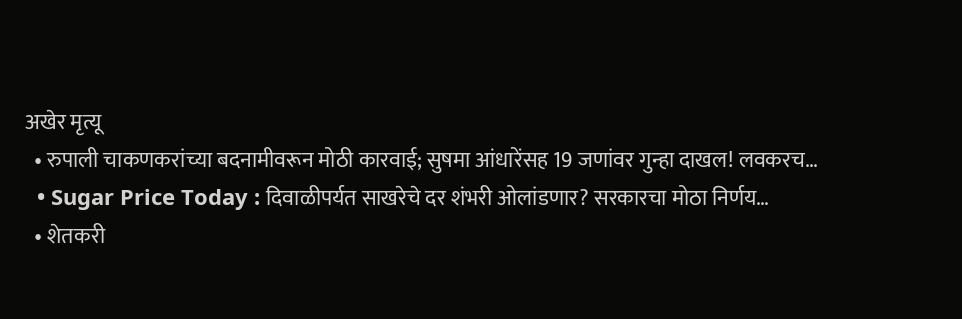अखेर मृत्यू
  • रुपाली चाकणकरांच्या बदनामीवरून मोठी कारवाई; सुषमा आंधारेंसह 19 जणांवर गुन्हा दाखल! लवकरच…
  • Sugar Price Today : दिवाळीपर्यत साखरेचे दर शंभरी ओलांडणार? सरकारचा मोठा निर्णय…
  • शेतकरी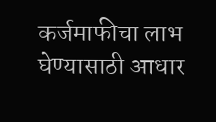कर्जमाफीचा लाभ घेण्यासाठी आधार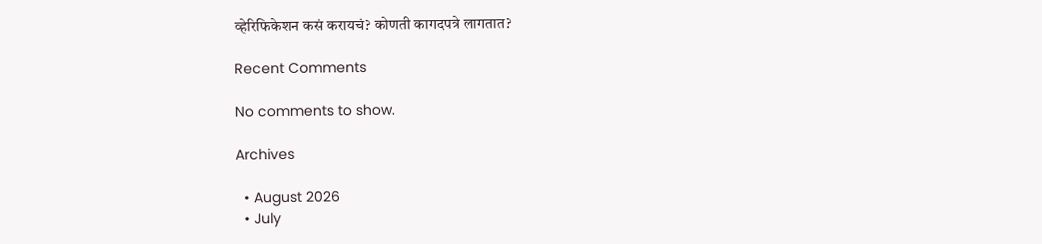व्हेरिफिकेशन कसं करायचं? कोणती कागदपत्रे लागतात?

Recent Comments

No comments to show.

Archives

  • August 2026
  • July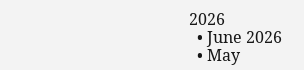2026
  • June 2026
  • May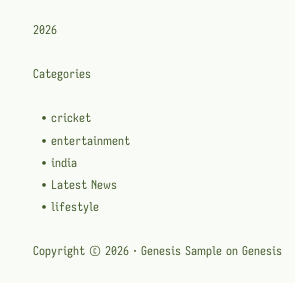2026

Categories

  • cricket
  • entertainment
  • india
  • Latest News
  • lifestyle

Copyright © 2026 · Genesis Sample on Genesis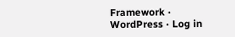Framework · WordPress · Log in